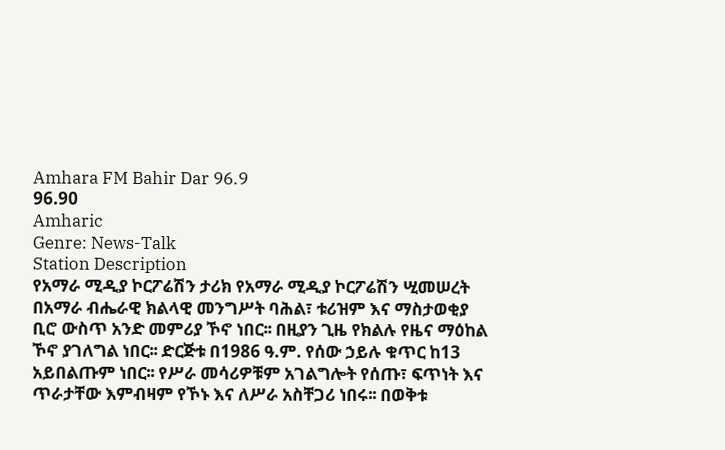Amhara FM Bahir Dar 96.9
96.90
Amharic
Genre: News-Talk
Station Description
የአማራ ሚዲያ ኮርፖሬሽን ታሪክ የአማራ ሚዲያ ኮርፖሬሽን ሢመሠረት በአማራ ብሔራዊ ክልላዊ መንግሥት ባሕል፣ ቱሪዝም እና ማስታወቂያ ቢሮ ውስጥ አንድ መምሪያ ኾኖ ነበር፡፡ በዚያን ጊዜ የክልሉ የዜና ማዕከል ኾኖ ያገለግል ነበር፡፡ ድርጅቱ በ1986 ዓ.ም. የሰው ኃይሉ ቁጥር ከ13 አይበልጡም ነበር፡፡ የሥራ መሳሪዎቹም አገልግሎት የሰጡ፣ ፍጥነት እና ጥራታቸው እምብዛም የኾኑ እና ለሥራ አስቸጋሪ ነበሩ፡፡ በወቅቱ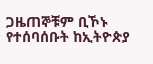ጋዜጠኞቹም ቢኾኑ የተሰባሰቡት ከኢትዮጵያ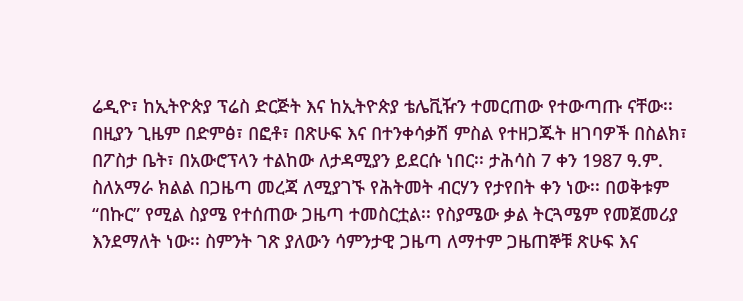ሬዲዮ፣ ከኢትዮጵያ ፕሬስ ድርጅት እና ከኢትዮጵያ ቴሌቪዥን ተመርጠው የተውጣጡ ናቸው፡፡ በዚያን ጊዜም በድምፅ፣ በፎቶ፣ በጽሁፍ እና በተንቀሳቃሽ ምስል የተዘጋጁት ዘገባዎች በስልክ፣ በፖስታ ቤት፣ በአውሮፕላን ተልከው ለታዳሚያን ይደርሱ ነበር፡፡ ታሕሳስ 7 ቀን 1987 ዓ.ም. ስለአማራ ክልል በጋዜጣ መረጃ ለሚያገኙ የሕትመት ብርሃን የታየበት ቀን ነው፡፡ በወቅቱም “በኩር” የሚል ስያሜ የተሰጠው ጋዜጣ ተመስርቷል፡፡ የስያሜው ቃል ትርጓሜም የመጀመሪያ እንደማለት ነው፡፡ ስምንት ገጽ ያለውን ሳምንታዊ ጋዜጣ ለማተም ጋዜጠኞቹ ጽሁፍ እና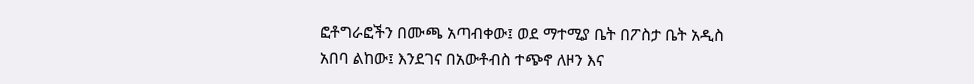ፎቶግራፎችን በሙጫ አጣብቀው፤ ወደ ማተሚያ ቤት በፖስታ ቤት አዲስ አበባ ልከው፤ እንደገና በአውቶብስ ተጭኖ ለዞን እና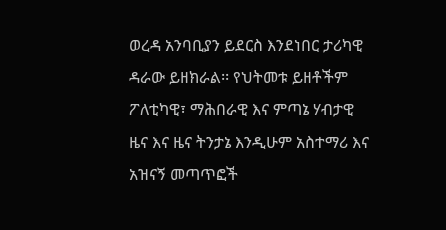ወረዳ አንባቢያን ይደርስ እንደነበር ታሪካዊ ዳራው ይዘክራል፡፡ የህትመቱ ይዘቶችም ፖለቲካዊ፣ ማሕበራዊ እና ምጣኔ ሃብታዊ ዜና እና ዜና ትንታኔ እንዲሁም አስተማሪ እና አዝናኝ መጣጥፎች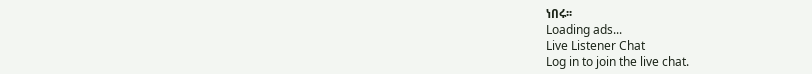ነበሩ፡፡
Loading ads...
Live Listener Chat
Log in to join the live chat.